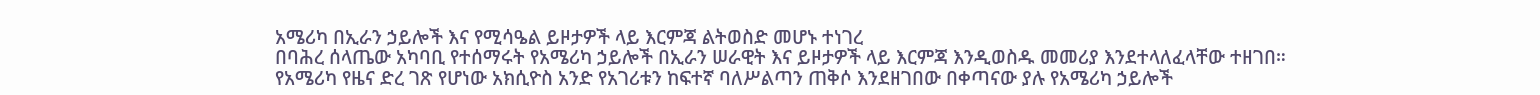አሜሪካ በኢራን ኃይሎች እና የሚሳዔል ይዞታዎች ላይ እርምጃ ልትወስድ መሆኑ ተነገረ
በባሕረ ሰላጤው አካባቢ የተሰማሩት የአሜሪካ ኃይሎች በኢራን ሠራዊት እና ይዞታዎች ላይ እርምጃ እንዲወስዱ መመሪያ እንደተላለፈላቸው ተዘገበ።
የአሜሪካ የዜና ድረ ገጽ የሆነው አክሲዮስ አንድ የአገሪቱን ከፍተኛ ባለሥልጣን ጠቅሶ እንደዘገበው በቀጣናው ያሉ የአሜሪካ ኃይሎች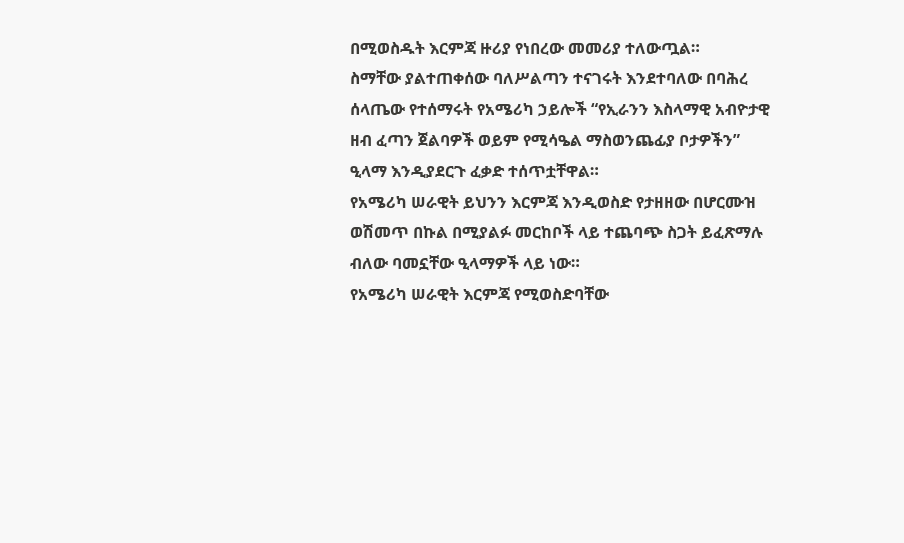በሚወስዱት እርምጃ ዙሪያ የነበረው መመሪያ ተለውጧል።
ስማቸው ያልተጠቀሰው ባለሥልጣን ተናገሩት እንደተባለው በባሕረ ሰላጤው የተሰማሩት የአሜሪካ ኃይሎች “የኢራንን እስላማዊ አብዮታዊ ዘብ ፈጣን ጀልባዎች ወይም የሚሳዔል ማስወንጨፊያ ቦታዎችን” ዒላማ እንዲያደርጉ ፈቃድ ተሰጥቷቸዋል።
የአሜሪካ ሠራዊት ይህንን እርምጃ እንዲወስድ የታዘዘው በሆርሙዝ ወሽመጥ በኩል በሚያልፉ መርከቦች ላይ ተጨባጭ ስጋት ይፈጽማሉ ብለው ባመኗቸው ዒላማዎች ላይ ነው።
የአሜሪካ ሠራዊት እርምጃ የሚወስድባቸው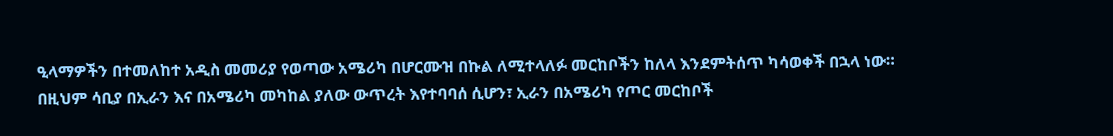ዒላማዎችን በተመለከተ አዲስ መመሪያ የወጣው አሜሪካ በሆርሙዝ በኩል ለሚተላለፉ መርከቦችን ከለላ እንደምትሰጥ ካሳወቀች በኋላ ነው።
በዚህም ሳቢያ በኢራን እና በአሜሪካ መካከል ያለው ውጥረት እየተባባሰ ሲሆን፣ ኢራን በአሜሪካ የጦር መርከቦች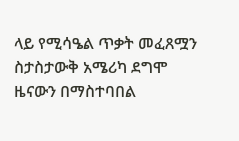ላይ የሚሳዔል ጥቃት መፈጸሟን ስታስታውቅ አሜሪካ ደግሞ ዜናውን በማስተባበል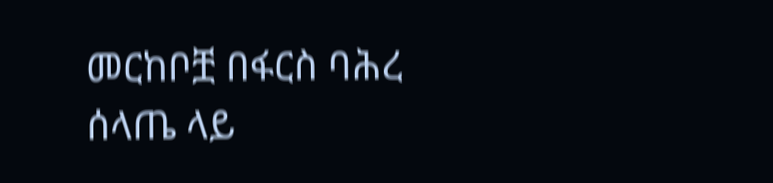መርከቦቿ በፋርስ ባሕረ ሰላጤ ላይ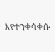እየተንቀሳቀሱ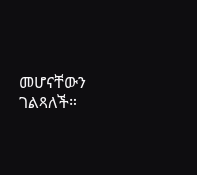መሆናቸውን ገልጻለች።